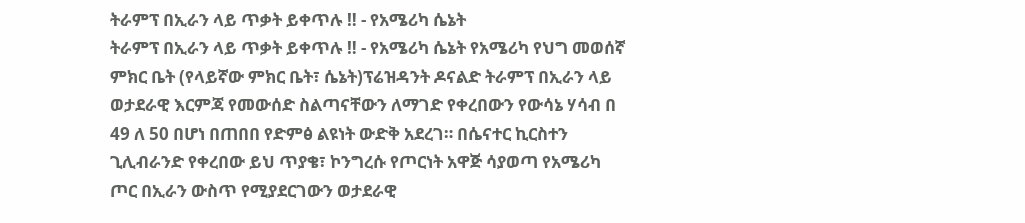ትራምፕ በኢራን ላይ ጥቃት ይቀጥሉ ‼ - የአሜሪካ ሴኔት
ትራምፕ በኢራን ላይ ጥቃት ይቀጥሉ ‼ - የአሜሪካ ሴኔት የአሜሪካ የህግ መወሰኛ ምክር ቤት (የላይኛው ምክር ቤት፣ ሴኔት)ፕሬዝዳንት ዶናልድ ትራምፕ በኢራን ላይ ወታደራዊ እርምጃ የመውሰድ ስልጣናቸውን ለማገድ የቀረበውን የውሳኔ ሃሳብ በ 49 ለ 50 በሆነ በጠበበ የድምፅ ልዩነት ውድቅ አደረገ። በሴናተር ኪርስተን ጊሊብራንድ የቀረበው ይህ ጥያቄ፣ ኮንግረሱ የጦርነት አዋጅ ሳያወጣ የአሜሪካ ጦር በኢራን ውስጥ የሚያደርገውን ወታደራዊ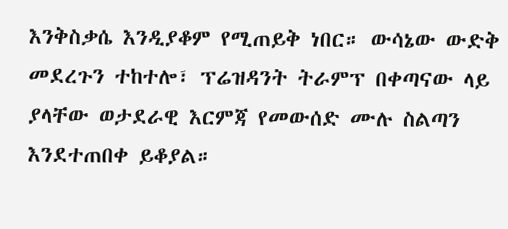እንቅስቃሴ እንዲያቆም የሚጠይቅ ነበር። ውሳኔው ውድቅ መደረጉን ተከተሎ፣ ፕሬዝዳንት ትራምፕ በቀጣናው ላይ ያላቸው ወታደራዊ እርምጃ የመውሰድ ሙሉ ስልጣን እንደተጠበቀ ይቆያል።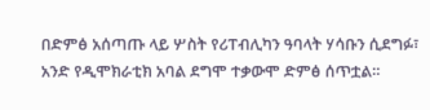በድምፅ አሰጣጡ ላይ ሦስት የሪፐብሊካን ዓባላት ሃሳቡን ሲደግፉ፣ አንድ የዲሞክራቲክ አባል ደግሞ ተቃውሞ ድምፅ ሰጥቷል።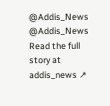@Addis_News @Addis_News
Read the full story at addis_news ↗